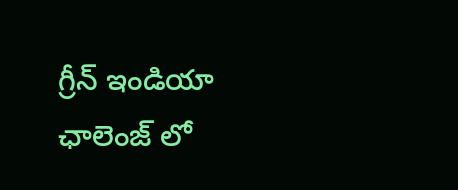గ్రీన్ ఇండియా ఛాలెంజ్ లో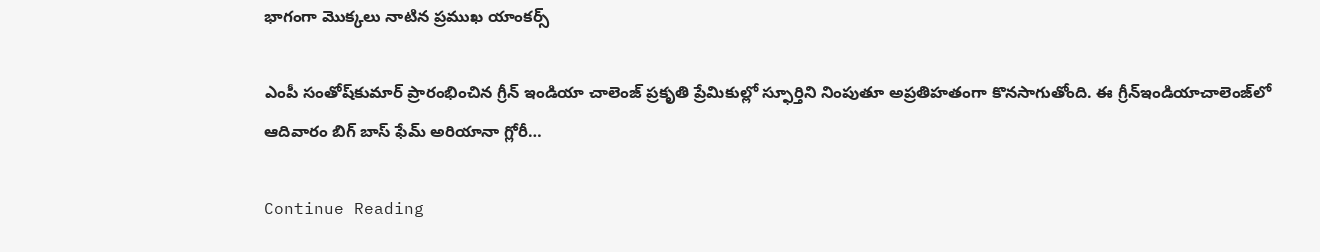భాగంగా మొక్కలు నాటిన ప్రముఖ యాంకర్స్

ఎంపీ సంతోష్‌కుమార్‌ ప్రారంభించిన గ్రీన్‌ ఇండియా చాలెంజ్‌ ప్రకృతి ప్రేమికుల్లో స్ఫూర్తిని నింపుతూ అప్రతిహతంగా కొనసాగుతోంది. ఈ గ్రీన్‌ఇండియాచాలెంజ్‌లో ఆదివారం బిగ్‌ బాస్‌ ఫేమ్‌ అరియానా గ్లోరీ…

Continue Reading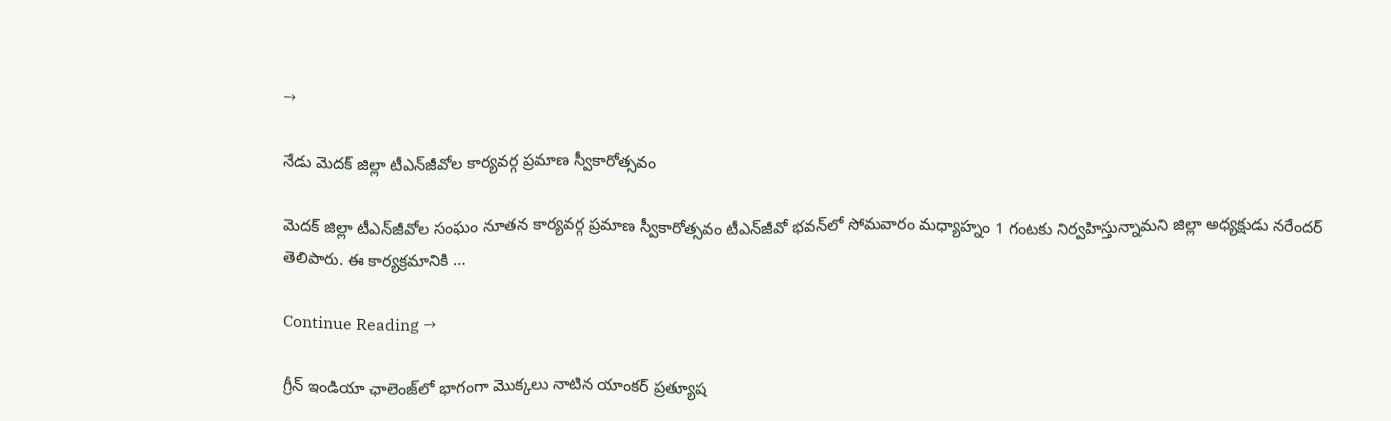→

నేడు మెదక్‌ జిల్లా టీఎన్‌జీవోల కార్యవర్గ ప్రమాణ స్వీకారోత్సవం

మెదక్‌ జిల్లా టీఎన్‌జీవోల సంఘం నూతన కార్యవర్గ ప్రమాణ స్వీకారోత్సవం టీఎన్‌జీవో భవన్‌లో సోమవారం మధ్యాహ్నం 1 గంటకు నిర్వహిస్తున్నామని జిల్లా అధ్యక్షుడు నరేందర్‌ తెలిపారు. ఈ కార్యక్రమానికి …

Continue Reading →

గ్రీన్‌ ఇండియా ఛాలెంజ్‌లో భాగంగా మొక్కలు నాటిన యాంకర్‌ ప్రత్యూష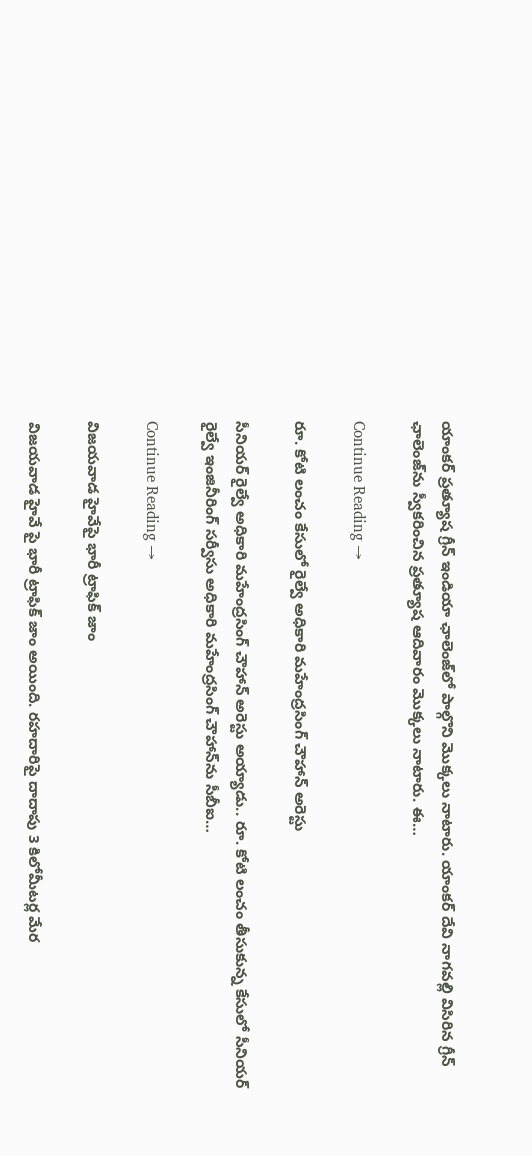యాంకర్‌ ప్రత్యూష గ్రీన్‌ ఇండియా ఛాలెంజ్‌లో పాల్గొని మొక్కలు నాటారు. యాంకర్‌ దేవి నాగవల్లి విసిరిన గ్రీన్‌ ఛాలెంజ్‌ను స్వీకరించిన ప్రత్యూష ఆదివారం మొక్కలు నాటారు. ఈ…

Continue Reading →

రూ. కోటి లంచం కేసులో రైల్వే అధికారి మహేంద్రసింగ్‌ చౌహాన్ అరెస్టు

సీనియర్‌ రైల్వే అధికారి మహేంద్రసింగ్‌ చౌహాన్‌ అరెస్టు అయ్యాడు.. రూ. కోటి లంచం తీసుకున్న కేసులో సీనియర్‌ రైల్వే ఇంజినీరింగ్‌ సర్వీసు అధికారి మహేంద్రసింగ్‌ చౌహాన్‌ను సీబీఐ…

Continue Reading →

విజయవాడ హైవేపై భారీ ట్రాఫిక్‌ జాం

విజయవాడ హైవే పై భారీ ట్రాఫిక్‌ జాం అయింది. రహదారిపై దాదాపు 3 కిలోమీటర్ల మేర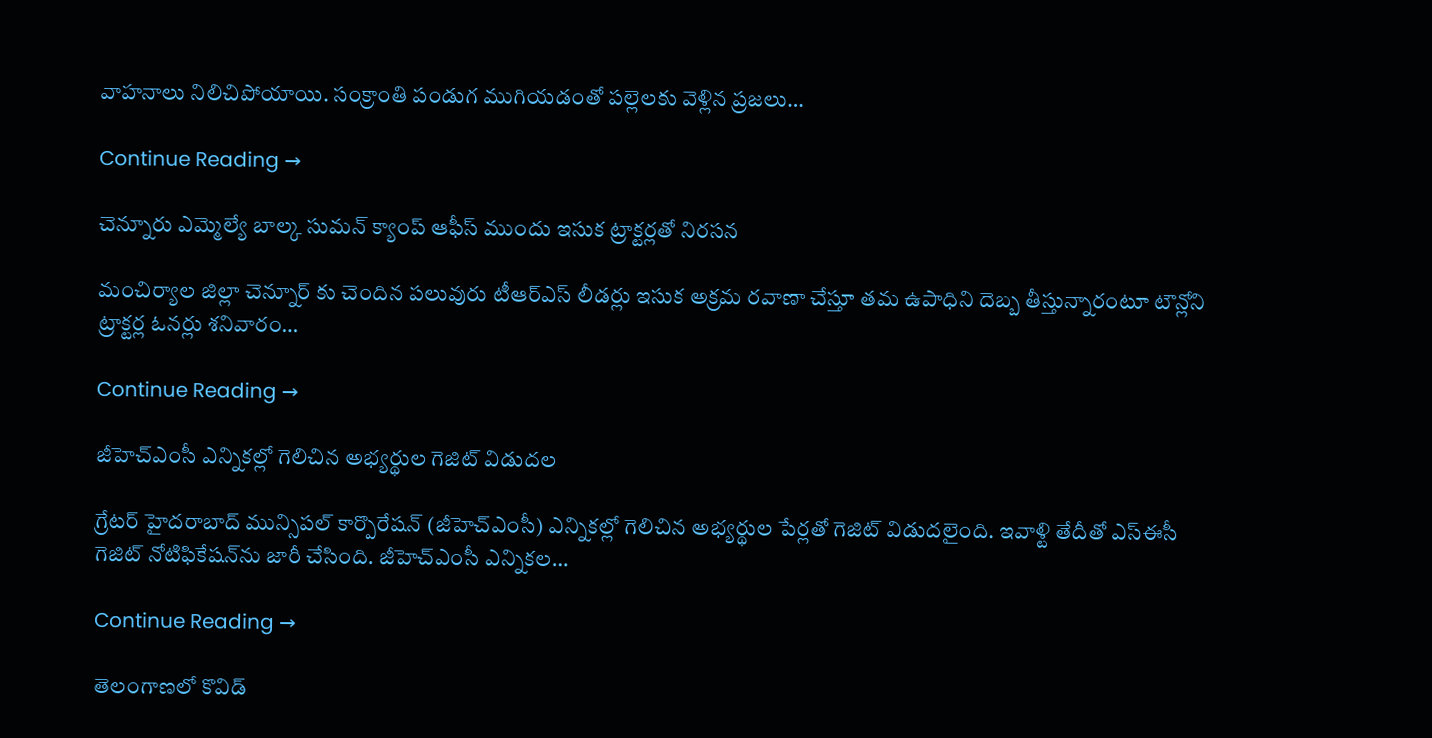వాహనాలు నిలిచిపోయాయి. సంక్రాంతి పండుగ ముగియడంతో పల్లెలకు వెళ్లిన ప్రజలు…

Continue Reading →

చెన్నూరు ఎమ్మెల్యే బాల్క సుమన్ క్యాంప్ ఆఫీస్ ముందు ఇసుక ట్రాక్టర్లతో నిరసన

మంచిర్యాల జిల్లా చెన్నూర్ కు చెందిన పలువురు టీఆర్ఎస్ లీడర్లు ఇసుక అక్రమ రవాణా చేస్తూ తమ ఉపాధిని దెబ్బ తీస్తున్నారంటూ టౌన్లోని ట్రాక్టర్ల ఓనర్లు శనివారం…

Continue Reading →

జీహెచ్‌ఎంసీ ఎన్నికల్లో గెలిచిన అభ్యర్థుల గెజిట్‌ విడుదల

గ్రేటర్‌ హైదరాబాద్‌ మున్సిపల్‌ కార్పొరేషన్ ‌(జీహెచ్‌ఎంసీ) ఎన్నికల్లో గెలిచిన అభ్యర్థుల పేర్లతో గెజిట్‌ విడుదలైంది. ఇవాళ్టి తేదీతో ఎస్‌ఈసీ గెజిట్‌ నోటిఫికేషన్‌ను జారీ చేసింది. జీహెచ్‌ఎంసీ ఎన్నికల…

Continue Reading →

తెలంగాణ‌లో కొవిడ్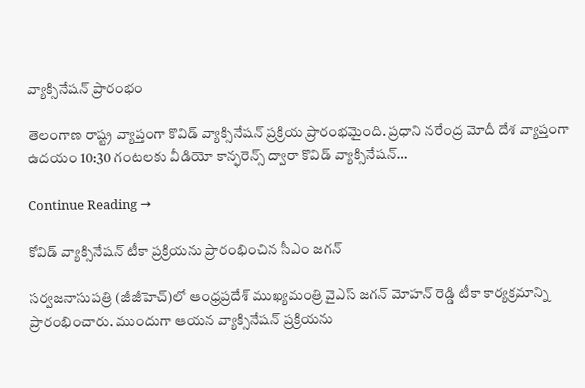వ్యాక్సినేష‌న్ ప్రారంభం

తెలంగాణ రాష్ట్ర వ్యాప్తంగా కొవిడ్ వ్యాక్సినేష‌న్ ప్ర‌క్రియ ప్రారంభ‌మైంది. ప్ర‌ధాని న‌రేంద్ర మోదీ దేశ వ్యాప్తంగా ఉద‌యం 10:30 గంట‌ల‌కు వీడియో కాన్ఫ‌రెన్స్ ద్వారా కొవిడ్ వ్యాక్సినేష‌న్…

Continue Reading →

కోవిడ్‌ వ్యాక్సినేషన్‌ టీకా ప్రక్రియను ప్రారంభించిన సీఎం జగన్‌

సర్వజనాసుపత్రి (జీజీహెచ్‌)లో ఆంధ్రప్రదేశ్ ముఖ్యమంత్రి వైఎస్ జగన్ మోహన్ రెడ్డి టీకా కార్యక్రమాన్ని ప్రారంభించారు. ముందుగా ఆయన వ్యాక్సినేషన్‌ ప్రక్రియను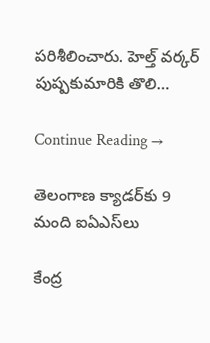పరిశీలించారు. హెల్త్ వర్కర్‌ పుష్పకుమారికి తొలి…

Continue Reading →

తెలంగాణ క్యాడర్‌కు 9 మంది ఐఏఎస్‌లు

కేంద్ర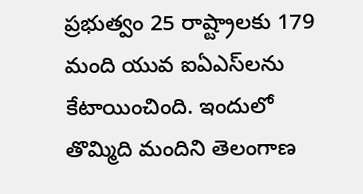ప్రభుత్వం 25 రాష్ట్రాలకు 179 మంది యువ ఐఏఎస్‌లను కేటాయించింది. ఇందులో తొమ్మిది మందిని తెలంగాణ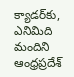క్యాడర్‌కు, ఎనిమిది మందిని ఆంధ్రప్రదేశ్‌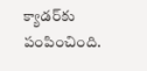క్యాడర్‌కు పంపించింది.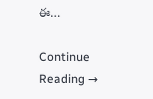ఈ…

Continue Reading →